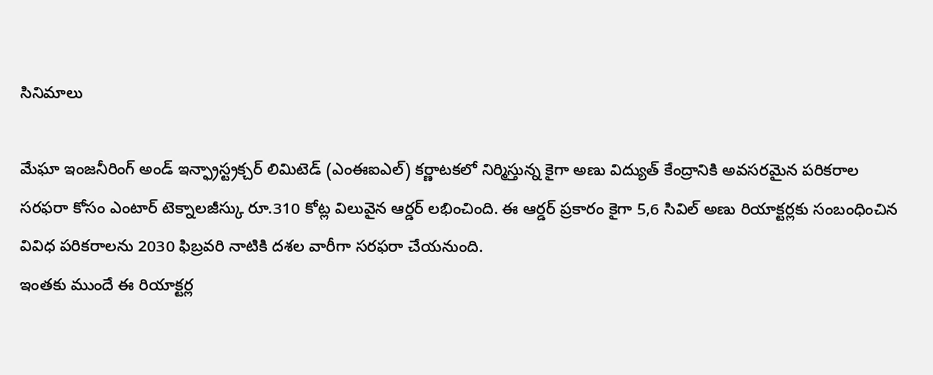సినిమాలు

మేఘా ఇంజనీరింగ్ అండ్ ఇన్ఫ్రాస్ట్రక్చర్ లిమిటెడ్ (ఎంఈఐఎల్) కర్ణాటకలో నిర్మిస్తున్న కైగా అణు విద్యుత్ కేంద్రానికి అవసరమైన పరికరాల సరఫరా కోసం ఎంటార్ టెక్నాలజీస్కు రూ.310 కోట్ల విలువైన ఆర్డర్ లభించింది. ఈ ఆర్డర్ ప్రకారం కైగా 5,6 సివిల్ అణు రియాక్టర్లకు సంబంధించిన వివిధ పరికరాలను 2030 ఫిబ్రవరి నాటికి దశల వారీగా సరఫరా చేయనుంది.
ఇంతకు ముందే ఈ రియాక్టర్ల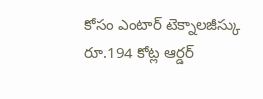కోసం ఎంటార్ టెక్నాలజీస్కు రూ.194 కోట్ల ఆర్డర్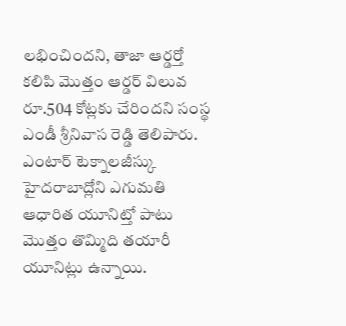లభించిందని, తాజా ఆర్డర్తో కలిపి మొత్తం ఆర్డర్ విలువ రూ.504 కోట్లకు చేరిందని సంస్థ ఎండీ శ్రీనివాస రెడ్డి తెలిపారు. ఎంటార్ టెక్నాలజీస్కు హైదరాబాద్లోని ఎగుమతి ఆధారిత యూనిట్తో పాటు మొత్తం తొమ్మిది తయారీ యూనిట్లు ఉన్నాయి.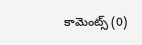కామెంట్స్ (0)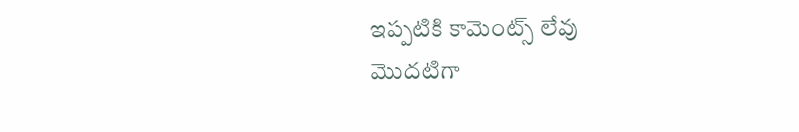ఇప్పటికి కామెంట్స్ లేవు
మొదటిగా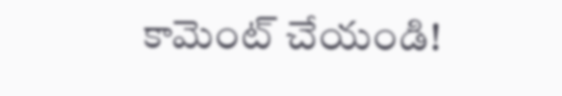కామెంట్ చేయండి!